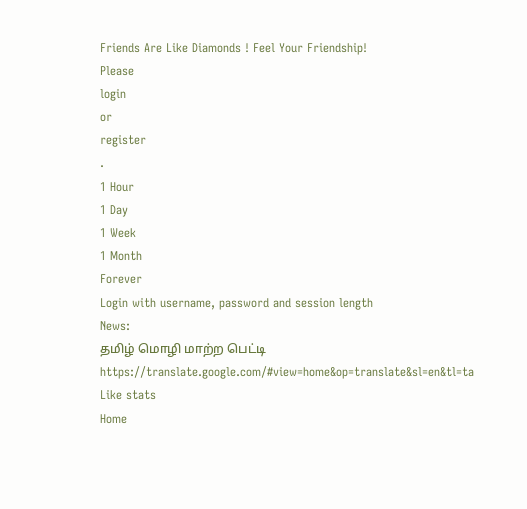Friends Are Like Diamonds ! Feel Your Friendship!
Please
login
or
register
.
1 Hour
1 Day
1 Week
1 Month
Forever
Login with username, password and session length
News:
தமிழ் மொழி மாற்ற பெட்டி
https://translate.google.com/#view=home&op=translate&sl=en&tl=ta
Like stats
Home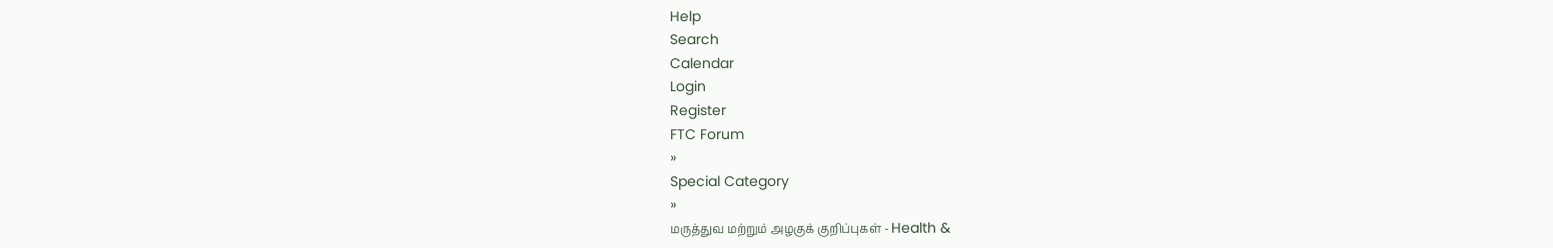Help
Search
Calendar
Login
Register
FTC Forum
»
Special Category
»
மருத்துவ மற்றும் அழகுக் குறிப்புகள் - Health &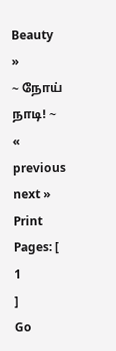Beauty
»
~ நோய் நாடி! ~
« previous
next »
Print
Pages: [
1
]
Go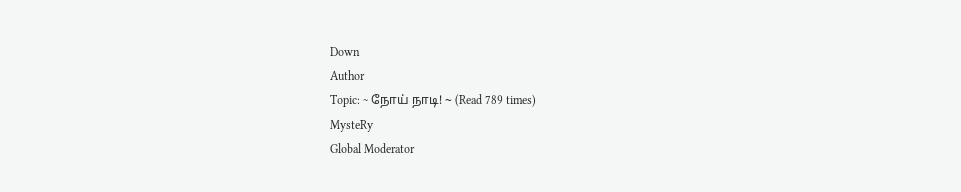Down
Author
Topic: ~ நோய் நாடி! ~ (Read 789 times)
MysteRy
Global Moderator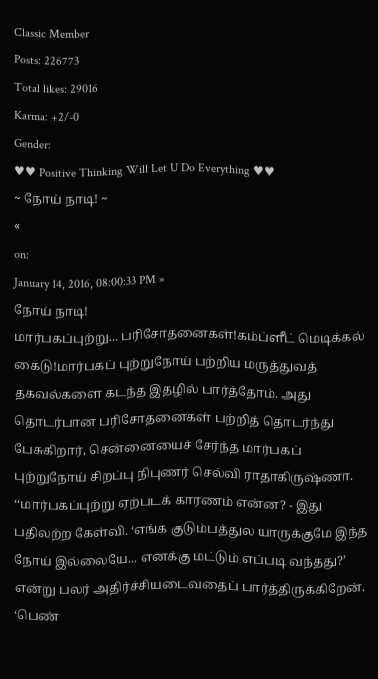Classic Member
Posts: 226773
Total likes: 29016
Karma: +2/-0
Gender:
♥♥ Positive Thinking Will Let U Do Everything ♥♥
~ நோய் நாடி! ~
«
on:
January 14, 2016, 08:00:33 PM »
நோய் நாடி!
மார்பகப்புற்று... பரிசோதனைகள்!கம்ப்ளீட் மெடிக்கல் கைடு!மார்பகப் புற்றுநோய் பற்றிய மருத்துவத் தகவல்களை கடந்த இதழில் பார்த்தோம். அது தொடர்பான பரிசோதனைகள் பற்றித் தொடர்ந்து பேசுகிறார், சென்னையைச் சேர்ந்த மார்பகப் புற்றுநோய் சிறப்பு நிபுணர் செல்வி ராதாகிருஷ்ணா.
‘‘மார்பகப்புற்று ஏற்படக் காரணம் என்ன? - இது பதிலற்ற கேள்வி. ‘எங்க குடும்பத்துல யாருக்குமே இந்த நோய் இல்லையே... எனக்கு மட்டும் எப்படி வந்தது?’ என்று பலர் அதிர்ச்சியடைவதைப் பார்த்திருக்கிறேன். ‘பெண்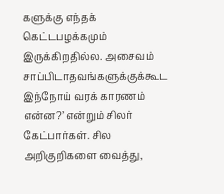களுக்கு எந்தக் கெட்டபழக்கமும் இருக்கிறதில்ல. அசைவம் சாப்பிடாதவங்களுக்குக்கூட இந்நோய் வரக் காரணம் என்ன?’ என்றும் சிலர் கேட்பார்கள். சில அறிகுறிகளை வைத்து,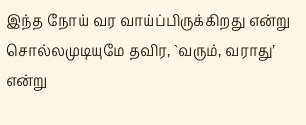இந்த நோய் வர வாய்ப்பிருக்கிறது என்று சொல்லமுடியுமே தவிர, `வரும், வராது’ என்று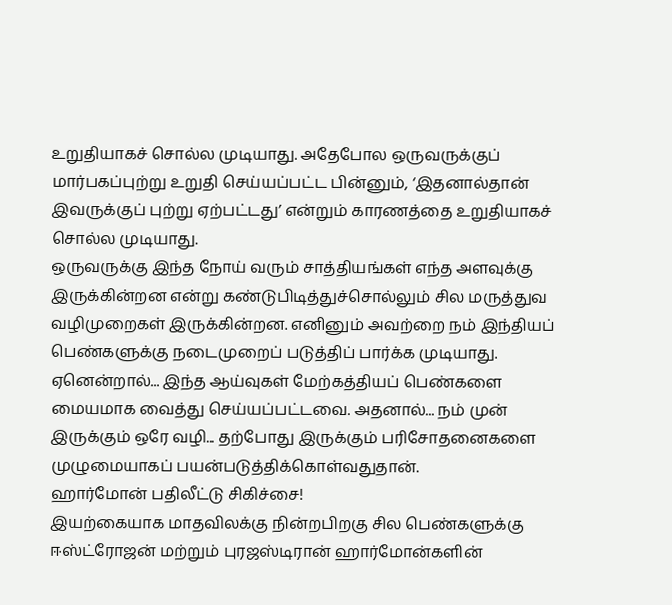உறுதியாகச் சொல்ல முடியாது. அதேபோல ஒருவருக்குப் மார்பகப்புற்று உறுதி செய்யப்பட்ட பின்னும், ‘இதனால்தான் இவருக்குப் புற்று ஏற்பட்டது’ என்றும் காரணத்தை உறுதியாகச் சொல்ல முடியாது.
ஒருவருக்கு இந்த நோய் வரும் சாத்தியங்கள் எந்த அளவுக்கு இருக்கின்றன என்று கண்டுபிடித்துச்சொல்லும் சில மருத்துவ வழிமுறைகள் இருக்கின்றன. எனினும் அவற்றை நம் இந்தியப் பெண்களுக்கு நடைமுறைப் படுத்திப் பார்க்க முடியாது. ஏனென்றால்... இந்த ஆய்வுகள் மேற்கத்தியப் பெண்களை மையமாக வைத்து செய்யப்பட்டவை. அதனால்... நம் முன் இருக்கும் ஒரே வழி... தற்போது இருக்கும் பரிசோதனைகளை முழுமையாகப் பயன்படுத்திக்கொள்வதுதான்.
ஹார்மோன் பதிலீட்டு சிகிச்சை!
இயற்கையாக மாதவிலக்கு நின்றபிறகு சில பெண்களுக்கு ஈஸ்ட்ரோஜன் மற்றும் புரஜஸ்டிரான் ஹார்மோன்களின்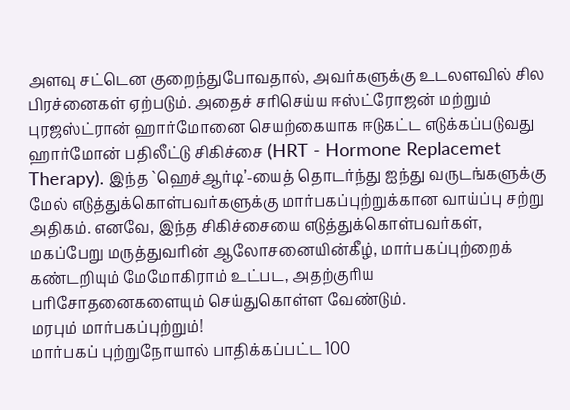அளவு சட்டென குறைந்துபோவதால், அவர்களுக்கு உடலளவில் சில பிரச்னைகள் ஏற்படும். அதைச் சரிசெய்ய ஈஸ்ட்ரோஜன் மற்றும் புரஜஸ்ட்ரான் ஹார்மோனை செயற்கையாக ஈடுகட்ட எடுக்கப்படுவது ஹார்மோன் பதிலீட்டு சிகிச்சை (HRT - Hormone Replacemet Therapy). இந்த `ஹெச்ஆர்டி’-யைத் தொடர்ந்து ஐந்து வருடங்களுக்கு மேல் எடுத்துக்கொள்பவர்களுக்கு மார்பகப்புற்றுக்கான வாய்ப்பு சற்று அதிகம். எனவே, இந்த சிகிச்சையை எடுத்துக்கொள்பவர்கள், மகப்பேறு மருத்துவரின் ஆலோசனையின்கீழ், மார்பகப்புற்றைக் கண்டறியும் மேமோகிராம் உட்பட, அதற்குரிய பரிசோதனைகளையும் செய்துகொள்ள வேண்டும்.
மரபும் மார்பகப்புற்றும்!
மார்பகப் புற்றுநோயால் பாதிக்கப்பட்ட 100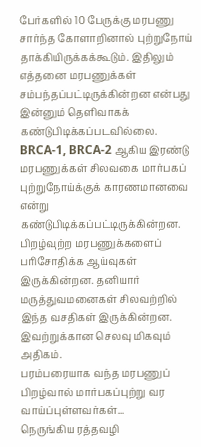பேர்களில் 10 பேருக்கு மரபணு சார்ந்த கோளாறினால் புற்றுநோய் தாக்கியிருக்கக்கூடும். இதிலும் எத்தனை மரபணுக்கள் சம்பந்தப்பட்டிருக்கின்றன என்பது இன்னும் தெளிவாகக் கண்டுபிடிக்கப்படவில்லை. BRCA-1, BRCA-2 ஆகிய இரண்டு மரபணுக்கள் சிலவகை மார்பகப் புற்றுநோய்க்குக் காரணமானவை என்று கண்டுபிடிக்கப்பட்டிருக்கின்றன. பிறழ்வுற்ற மரபணுக்களைப் பரிசோதிக்க ஆய்வுகள் இருக்கின்றன. தனியார் மருத்துவமனைகள் சிலவற்றில் இந்த வசதிகள் இருக்கின்றன. இவற்றுக்கான செலவு மிகவும் அதிகம்.
பரம்பரையாக வந்த மரபணுப் பிறழ்வால் மார்பகப்புற்று வர வாய்ப்புள்ளவர்கள்...
நெருங்கிய ரத்தவழி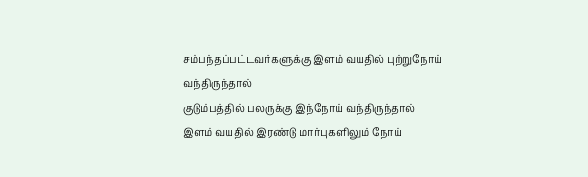சம்பந்தப்பட்டவர்களுக்கு இளம் வயதில் புற்றுநோய் வந்திருந்தால்
குடும்பத்தில் பலருக்கு இந்நோய் வந்திருந்தால்
இளம் வயதில் இரண்டு மார்புகளிலும் நோய்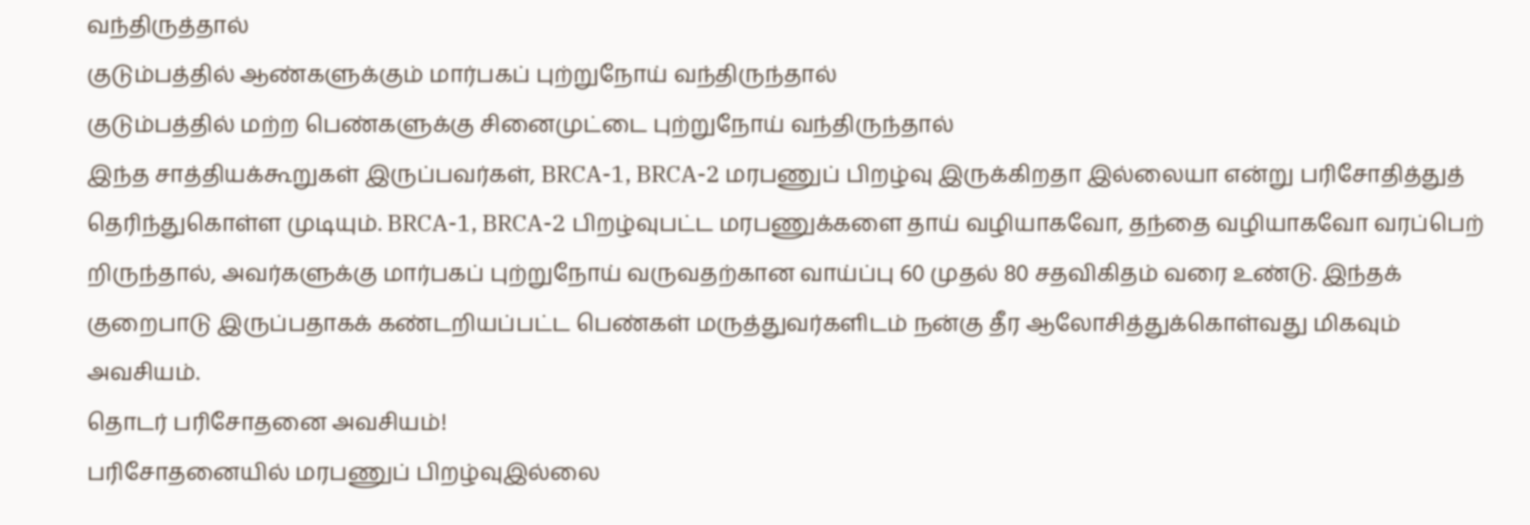வந்திருத்தால்
குடும்பத்தில் ஆண்களுக்கும் மார்பகப் புற்றுநோய் வந்திருந்தால்
குடும்பத்தில் மற்ற பெண்களுக்கு சினைமுட்டை புற்றுநோய் வந்திருந்தால்
இந்த சாத்தியக்கூறுகள் இருப்பவர்கள், BRCA-1, BRCA-2 மரபணுப் பிறழ்வு இருக்கிறதா இல்லையா என்று பரிசோதித்துத் தெரிந்துகொள்ள முடியும். BRCA-1, BRCA-2 பிறழ்வுபட்ட மரபணுக்களை தாய் வழியாகவோ, தந்தை வழியாகவோ வரப்பெற் றிருந்தால், அவர்களுக்கு மார்பகப் புற்றுநோய் வருவதற்கான வாய்ப்பு 60 முதல் 80 சதவிகிதம் வரை உண்டு. இந்தக் குறைபாடு இருப்பதாகக் கண்டறியப்பட்ட பெண்கள் மருத்துவர்களிடம் நன்கு தீர ஆலோசித்துக்கொள்வது மிகவும் அவசியம்.
தொடர் பரிசோதனை அவசியம்!
பரிசோதனையில் மரபணுப் பிறழ்வுஇல்லை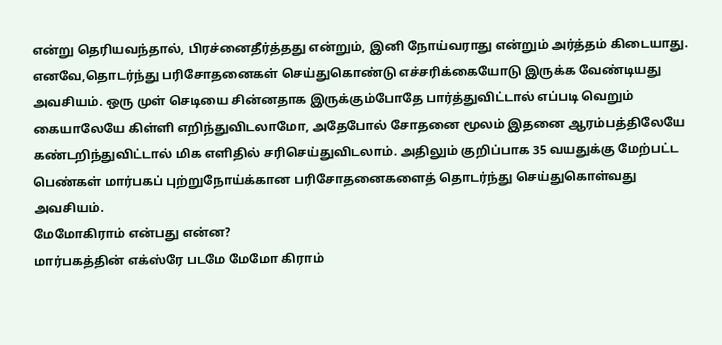என்று தெரியவந்தால், பிரச்னைதீர்த்தது என்றும், இனி நோய்வராது என்றும் அர்த்தம் கிடையாது. எனவே,தொடர்ந்து பரிசோதனைகள் செய்துகொண்டு எச்சரிக்கையோடு இருக்க வேண்டியது அவசியம். ஒரு முள் செடியை சின்னதாக இருக்கும்போதே பார்த்துவிட்டால் எப்படி வெறும் கையாலேயே கிள்ளி எறிந்துவிடலாமோ, அதேபோல் சோதனை மூலம் இதனை ஆரம்பத்திலேயே கண்டறிந்துவிட்டால் மிக எளிதில் சரிசெய்துவிடலாம். அதிலும் குறிப்பாக 35 வயதுக்கு மேற்பட்ட பெண்கள் மார்பகப் புற்றுநோய்க்கான பரிசோதனைகளைத் தொடர்ந்து செய்துகொள்வது அவசியம்.
மேமோகிராம் என்பது என்ன?
மார்பகத்தின் எக்ஸ்ரே படமே மேமோ கிராம்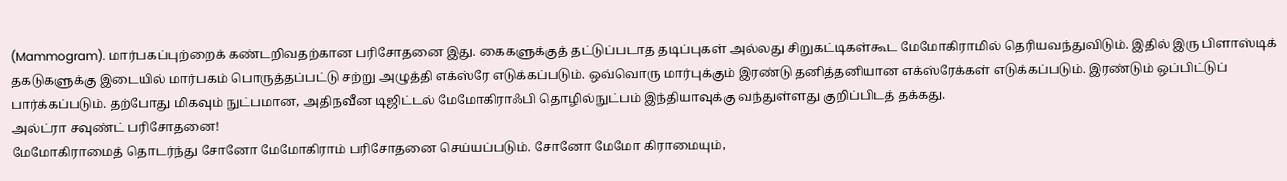(Mammogram). மார்பகப்புற்றைக் கண்டறிவதற்கான பரிசோதனை இது. கைகளுக்குத் தட்டுப்படாத தடிப்புகள் அல்லது சிறுகட்டிகள்கூட மேமோகிராமில் தெரியவந்துவிடும். இதில் இரு பிளாஸ்டிக் தகடுகளுக்கு இடையில் மார்பகம் பொருத்தப்பட்டு சற்று அழுத்தி எக்ஸ்ரே எடுக்கப்படும். ஒவ்வொரு மார்புக்கும் இரண்டு தனித்தனியான எக்ஸ்ரேக்கள் எடுக்கப்படும். இரண்டும் ஒப்பிட்டுப் பார்க்கப்படும். தற்போது மிகவும் நுட்பமான, அதிநவீன டிஜிட்டல் மேமோகிராஃபி தொழில்நுட்பம் இந்தியாவுக்கு வந்துள்ளது குறிப்பிடத் தக்கது.
அல்ட்ரா சவுண்ட் பரிசோதனை!
மேமோகிராமைத் தொடர்ந்து சோனோ மேமோகிராம் பரிசோதனை செய்யப்படும். சோனோ மேமோ கிராமையும்,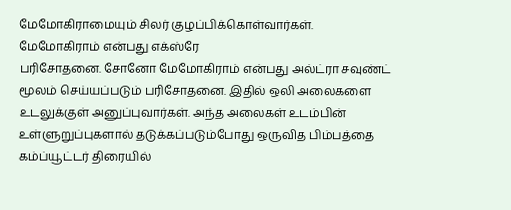மேமோகிராமையும் சிலர் குழப்பிக்கொள்வார்கள். மேமோகிராம் என்பது எக்ஸ்ரே
பரிசோதனை. சோனோ மேமோகிராம் என்பது அல்ட்ரா சவுண்ட் மூலம் செய்யப்படும் பரிசோதனை. இதில் ஒலி அலைகளை உடலுக்குள் அனுப்புவார்கள். அந்த அலைகள் உடம்பின் உள்ளுறுப்புகளால் தடுக்கப்படும்போது ஒருவித பிம்பத்தை கம்ப்யூட்டர் திரையில்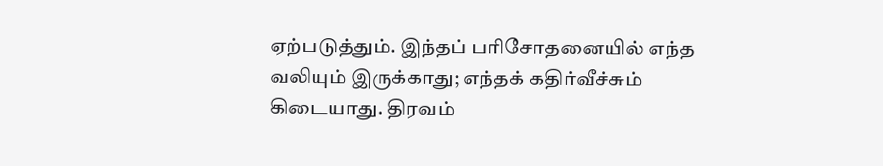ஏற்படுத்தும். இந்தப் பரிசோதனையில் எந்த வலியும் இருக்காது; எந்தக் கதிர்வீச்சும் கிடையாது. திரவம்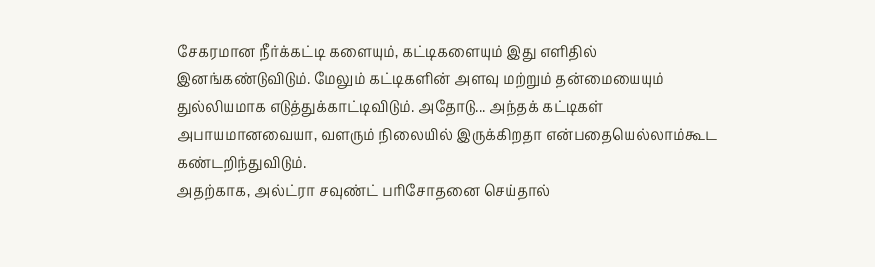சேகரமான நீர்க்கட்டி களையும், கட்டிகளையும் இது எளிதில் இனங்கண்டுவிடும். மேலும் கட்டிகளின் அளவு மற்றும் தன்மையையும் துல்லியமாக எடுத்துக்காட்டிவிடும். அதோடு... அந்தக் கட்டிகள் அபாயமானவையா, வளரும் நிலையில் இருக்கிறதா என்பதையெல்லாம்கூட கண்டறிந்துவிடும்.
அதற்காக, அல்ட்ரா சவுண்ட் பரிசோதனை செய்தால்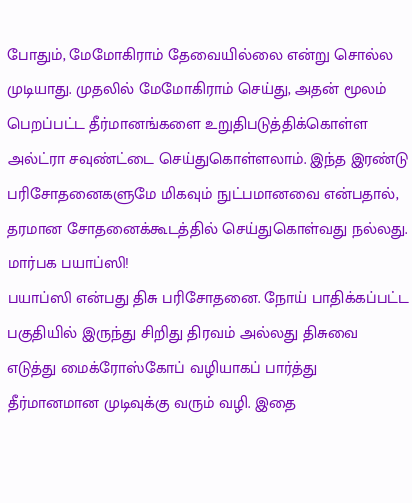போதும், மேமோகிராம் தேவையில்லை என்று சொல்ல முடியாது. முதலில் மேமோகிராம் செய்து, அதன் மூலம் பெறப்பட்ட தீர்மானங்களை உறுதிபடுத்திக்கொள்ள அல்ட்ரா சவுண்ட்டை செய்துகொள்ளலாம். இந்த இரண்டு பரிசோதனைகளுமே மிகவும் நுட்பமானவை என்பதால், தரமான சோதனைக்கூடத்தில் செய்துகொள்வது நல்லது.
மார்பக பயாப்ஸி!
பயாப்ஸி என்பது திசு பரிசோதனை. நோய் பாதிக்கப்பட்ட பகுதியில் இருந்து சிறிது திரவம் அல்லது திசுவை எடுத்து மைக்ரோஸ்கோப் வழியாகப் பார்த்து தீர்மானமான முடிவுக்கு வரும் வழி. இதை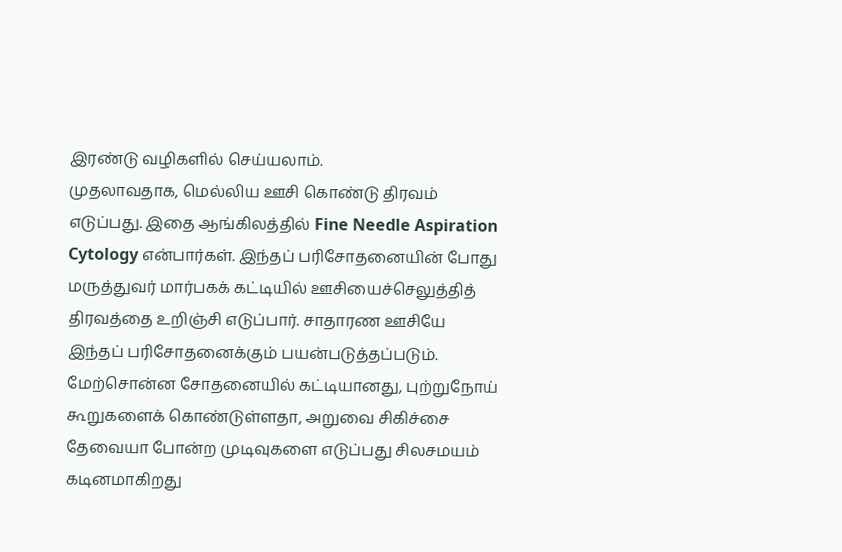இரண்டு வழிகளில் செய்யலாம்.
முதலாவதாக, மெல்லிய ஊசி கொண்டு திரவம் எடுப்பது. இதை ஆங்கிலத்தில் Fine Needle Aspiration Cytology என்பார்கள். இந்தப் பரிசோதனையின் போது மருத்துவர் மார்பகக் கட்டியில் ஊசியைச்செலுத்தித் திரவத்தை உறிஞ்சி எடுப்பார். சாதாரண ஊசியே இந்தப் பரிசோதனைக்கும் பயன்படுத்தப்படும்.
மேற்சொன்ன சோதனையில் கட்டியானது, புற்றுநோய் கூறுகளைக் கொண்டுள்ளதா, அறுவை சிகிச்சை தேவையா போன்ற முடிவுகளை எடுப்பது சிலசமயம் கடினமாகிறது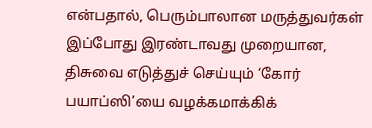என்பதால், பெரும்பாலான மருத்துவர்கள் இப்போது இரண்டாவது முறையான, திசுவை எடுத்துச் செய்யும் ‘கோர் பயாப்ஸி’யை வழக்கமாக்கிக்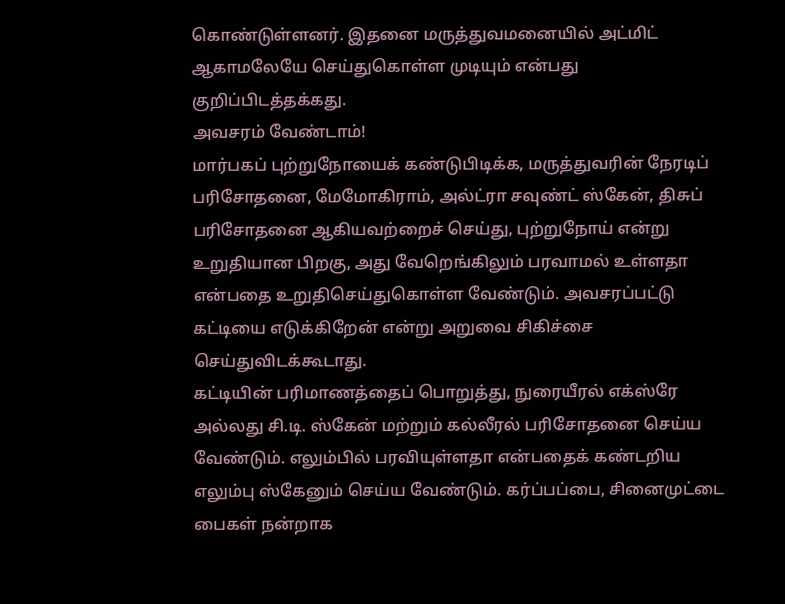கொண்டுள்ளனர். இதனை மருத்துவமனையில் அட்மிட் ஆகாமலேயே செய்துகொள்ள முடியும் என்பது குறிப்பிடத்தக்கது.
அவசரம் வேண்டாம்!
மார்பகப் புற்றுநோயைக் கண்டுபிடிக்க, மருத்துவரின் நேரடிப் பரிசோதனை, மேமோகிராம், அல்ட்ரா சவுண்ட் ஸ்கேன், திசுப் பரிசோதனை ஆகியவற்றைச் செய்து, புற்றுநோய் என்று உறுதியான பிறகு, அது வேறெங்கிலும் பரவாமல் உள்ளதா என்பதை உறுதிசெய்துகொள்ள வேண்டும். அவசரப்பட்டு கட்டியை எடுக்கிறேன் என்று அறுவை சிகிச்சை செய்துவிடக்கூடாது.
கட்டியின் பரிமாணத்தைப் பொறுத்து, நுரையீரல் எக்ஸ்ரே அல்லது சி.டி. ஸ்கேன் மற்றும் கல்லீரல் பரிசோதனை செய்ய வேண்டும். எலும்பில் பரவியுள்ளதா என்பதைக் கண்டறிய எலும்பு ஸ்கேனும் செய்ய வேண்டும். கர்ப்பப்பை, சினைமுட்டை பைகள் நன்றாக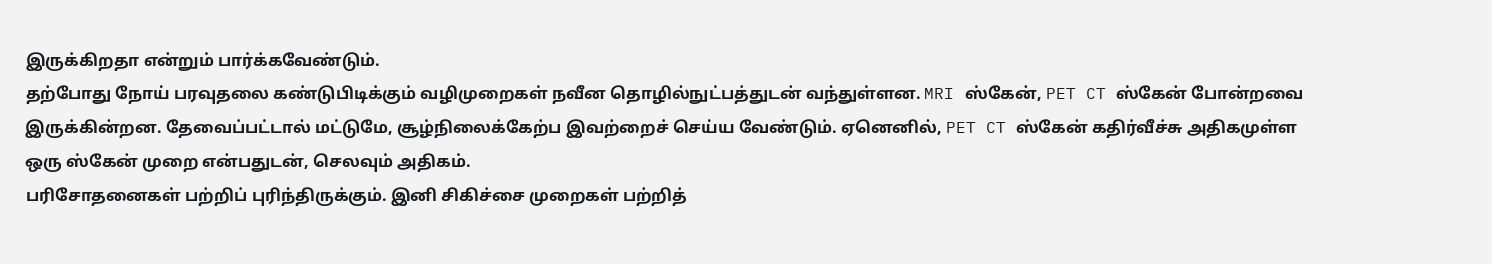இருக்கிறதா என்றும் பார்க்கவேண்டும்.
தற்போது நோய் பரவுதலை கண்டுபிடிக்கும் வழிமுறைகள் நவீன தொழில்நுட்பத்துடன் வந்துள்ளன. MRI ஸ்கேன், PET CT ஸ்கேன் போன்றவை இருக்கின்றன. தேவைப்பட்டால் மட்டுமே, சூழ்நிலைக்கேற்ப இவற்றைச் செய்ய வேண்டும். ஏனெனில், PET CT ஸ்கேன் கதிர்வீச்சு அதிகமுள்ள ஒரு ஸ்கேன் முறை என்பதுடன், செலவும் அதிகம்.
பரிசோதனைகள் பற்றிப் புரிந்திருக்கும். இனி சிகிச்சை முறைகள் பற்றித்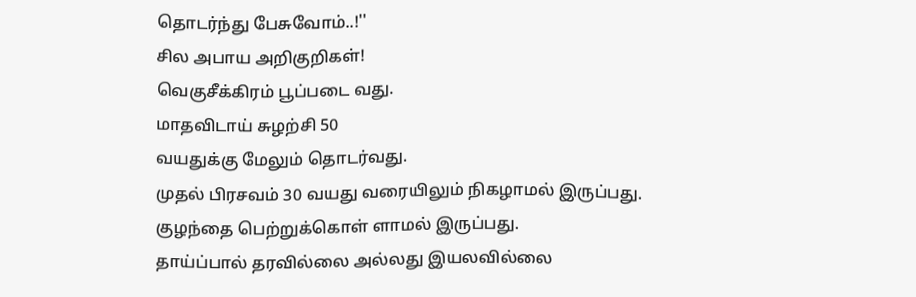தொடர்ந்து பேசுவோம்..!''
சில அபாய அறிகுறிகள்!
வெகுசீக்கிரம் பூப்படை வது.
மாதவிடாய் சுழற்சி 50
வயதுக்கு மேலும் தொடர்வது.
முதல் பிரசவம் 30 வயது வரையிலும் நிகழாமல் இருப்பது.
குழந்தை பெற்றுக்கொள் ளாமல் இருப்பது.
தாய்ப்பால் தரவில்லை அல்லது இயலவில்லை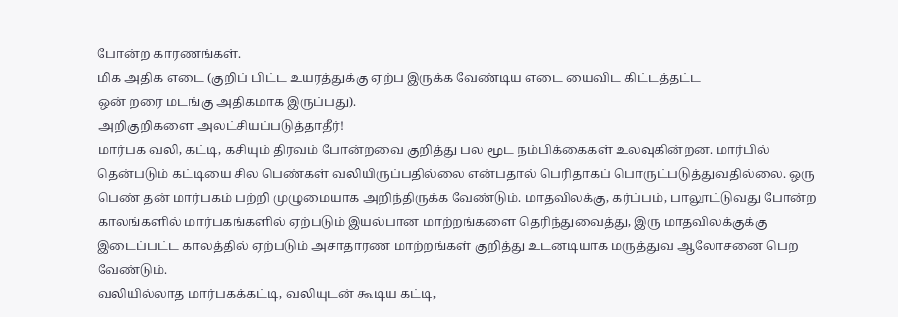போன்ற காரணங்கள்.
மிக அதிக எடை (குறிப் பிட்ட உயரத்துக்கு ஏற்ப இருக்க வேண்டிய எடை யைவிட கிட்டத்தட்ட
ஒன் றரை மடங்கு அதிகமாக இருப்பது).
அறிகுறிகளை அலட்சியப்படுத்தாதீர்!
மார்பக வலி, கட்டி, கசியும் திரவம் போன்றவை குறித்து பல மூட நம்பிக்கைகள் உலவுகின்றன. மார்பில் தென்படும் கட்டியை சில பெண்கள் வலியிருப்பதில்லை என்பதால் பெரிதாகப் பொருட்படுத்துவதில்லை. ஒரு பெண் தன் மார்பகம் பற்றி முழுமையாக அறிந்திருக்க வேண்டும். மாதவிலக்கு, கர்ப்பம், பாலூட்டுவது போன்ற காலங்களில் மார்பகங்களில் ஏற்படும் இயல்பான மாற்றங்களை தெரிந்துவைத்து, இரு மாதவிலக்குக்கு இடைப்பட்ட காலத்தில் ஏற்படும் அசாதாரண மாற்றங்கள் குறித்து உடனடியாக மருத்துவ ஆலோசனை பெற வேண்டும்.
வலியில்லாத மார்பகக்கட்டி, வலியுடன் கூடிய கட்டி,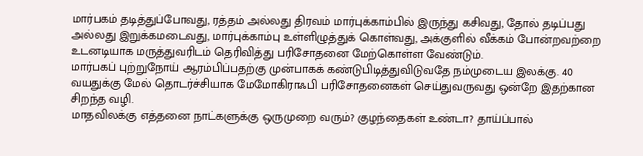மார்பகம் தடித்துப்போவது, ரத்தம் அல்லது திரவம் மார்புக்காம்பில் இருந்து கசிவது, தோல் தடிப்பது அல்லது இறுக்கமடைவது, மார்புக்காம்பு உள்ளிழுத்துக் கொள்வது, அக்குளில் வீக்கம் போன்றவற்றை உடனடியாக மருத்துவரிடம் தெரிவித்து பரிசோதனை மேற்கொள்ள வேண்டும்.
மார்பகப் புற்றுநோய் ஆரம்பிப்பதற்கு முன்பாகக் கண்டுபிடித்துவிடுவதே நம்முடைய இலக்கு. 40 வயதுக்கு மேல் தொடர்ச்சியாக மேமோகிராஃபி பரிசோதனைகள் செய்துவருவது ஒன்றே இதற்கான சிறந்த வழி.
மாதவிலக்கு எத்தனை நாட்களுக்கு ஒருமுறை வரும்? குழந்தைகள் உண்டா? தாய்ப்பால்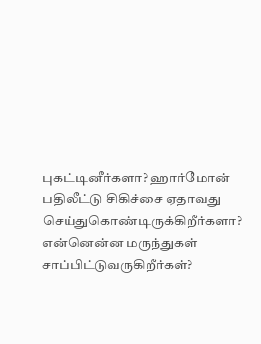புகட்டினீர்களா? ஹார்மோன் பதிலீட்டு சிகிச்சை ஏதாவது செய்துகொண்டிருக்கிறீர்களா? என்னென்ன மருந்துகள் சாப்பிட்டுவருகிறீர்கள்?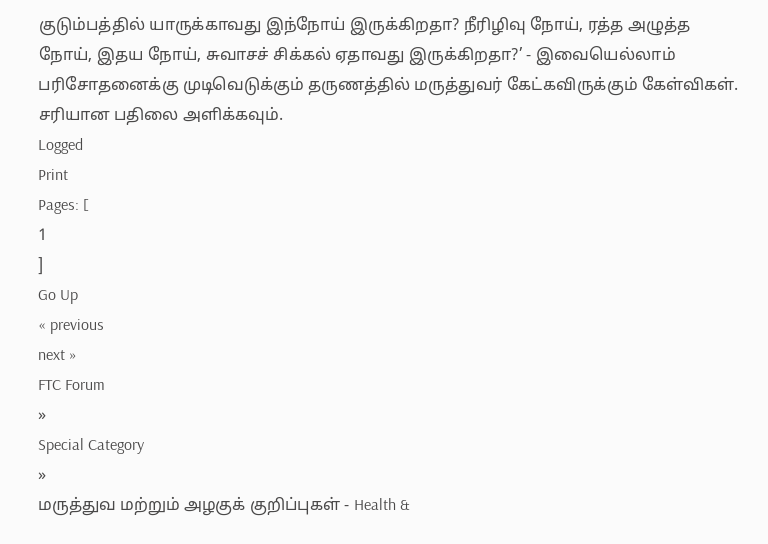குடும்பத்தில் யாருக்காவது இந்நோய் இருக்கிறதா? நீரிழிவு நோய், ரத்த அழுத்த நோய், இதய நோய், சுவாசச் சிக்கல் ஏதாவது இருக்கிறதா?’ - இவையெல்லாம் பரிசோதனைக்கு முடிவெடுக்கும் தருணத்தில் மருத்துவர் கேட்கவிருக்கும் கேள்விகள். சரியான பதிலை அளிக்கவும்.
Logged
Print
Pages: [
1
]
Go Up
« previous
next »
FTC Forum
»
Special Category
»
மருத்துவ மற்றும் அழகுக் குறிப்புகள் - Health &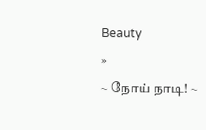Beauty
»
~ நோய் நாடி! ~